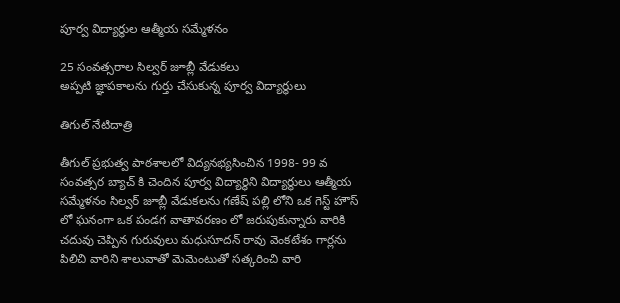పూర్వ విద్యార్థుల ఆత్మీయ సమ్మేళనం

25 సంవత్సరాల సిల్వర్ జూబ్లీ వేడుకలు
అప్పటి జ్ఞాపకాలను గుర్తు చేసుకున్న పూర్వ విద్యార్థులు

తిగుల్ నేటిదాత్రి

తీగుల్ ప్రభుత్వ పాఠశాలలో విద్యనభ్యసించిన 1998- 99 వ సంవత్సర బ్యాచ్ కి చెందిన పూర్వ విద్యార్థిని విద్యార్థులు ఆత్మీయ సమ్మేళనం సిల్వర్ జూబ్లీ వేడుకలను గణేష్ పల్లి లోని ఒక గెస్ట్ హౌస్ లో ఘనంగా ఒక పండగ వాతావరణం లో జరుపుకున్నారు వారికి చదువు చెప్పిన గురువులు మధుసూదన్ రావు వెంకటేశం గార్లను పిలిచి వారిని శాలువాతో మెమెంటుతో సత్కరించి వారి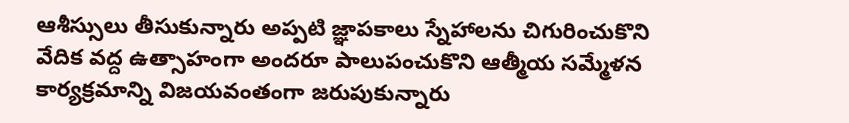ఆశీస్సులు తీసుకున్నారు అప్పటి జ్ఞాపకాలు స్నేహాలను చిగురించుకొని వేదిక వద్ద ఉత్సాహంగా అందరూ పాలుపంచుకొని ఆత్మీయ సమ్మేళన కార్యక్రమాన్ని విజయవంతంగా జరుపుకున్నారు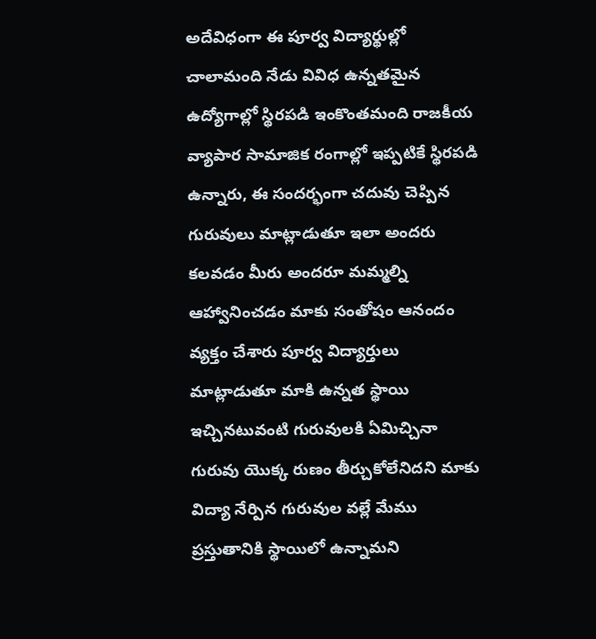అదేవిధంగా ఈ పూర్వ విద్యార్థుల్లో చాలామంది నేడు వివిధ ఉన్నతమైన ఉద్యోగాల్లో స్థిరపడి ఇంకొంతమంది రాజకీయ వ్యాపార సామాజిక రంగాల్లో ఇప్పటికే స్థిరపడి ఉన్నారు, ఈ సందర్భంగా చదువు చెప్పిన గురువులు మాట్లాడుతూ ఇలా అందరు కలవడం మీరు అందరూ మమ్మల్ని ఆహ్వానించడం మాకు సంతోషం ఆనందం వ్యక్తం చేశారు పూర్వ విద్యార్తులు మాట్లాడుతూ మాకి ఉన్నత స్థాయి ఇచ్చినటువంటి గురువులకి ఏమిచ్చినా గురువు యొక్క రుణం తీర్చుకోలేనిదని మాకు విద్యా నేర్పిన గురువుల వల్లే మేము ప్రస్తుతానికి స్థాయిలో ఉన్నామని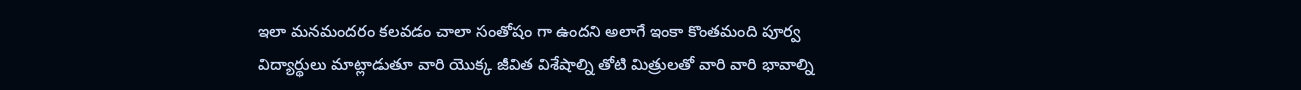ఇలా మనమందరం కలవడం చాలా సంతోషం గా ఉందని అలాగే ఇంకా కొంతమంది పూర్వ విద్యార్థులు మాట్లాడుతూ వారి యొక్క జీవిత విశేషాల్ని తోటి మిత్రులతో వారి వారి భావాల్ని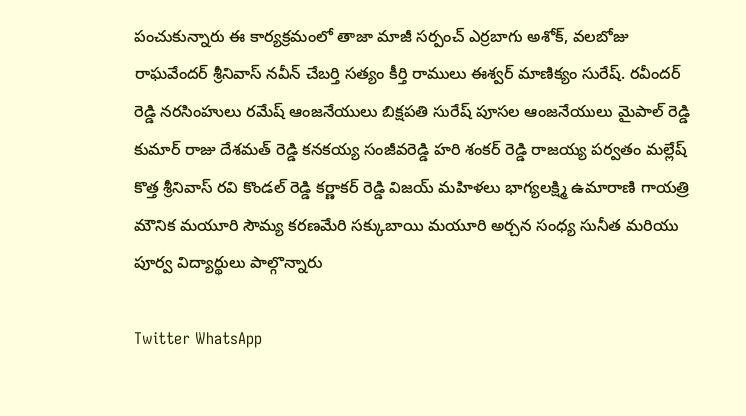పంచుకున్నారు ఈ కార్యక్రమంలో తాజా మాజీ సర్పంచ్ ఎర్రబాగు అశోక్, వలబోజు రాఘవేందర్ శ్రీనివాస్ నవీన్ చేబర్తి సత్యం కీర్తి రాములు ఈశ్వర్ మాణిక్యం సురేష్. రవీందర్ రెడ్డి నరసింహులు రమేష్ ఆంజనేయులు బిక్షపతి సురేష్ పూసల ఆంజనేయులు మైపాల్ రెడ్డి కుమార్ రాజు దేశమత్ రెడ్డి కనకయ్య సంజీవరెడ్డి హరి శంకర్ రెడ్డి రాజయ్య పర్వతం మల్లేష్ కొత్త శ్రీనివాస్ రవి కొండల్ రెడ్డి కర్ణాకర్ రెడ్డి విజయ్ మహిళలు భాగ్యలక్ష్మి ఉమారాణి గాయత్రి మౌనిక మయూరి సౌమ్య కరణమేరి సక్కుబాయి మయూరి అర్చన సంధ్య సునీత మరియు పూర్వ విద్యార్థులు పాల్గొన్నారు

Twitter WhatsApp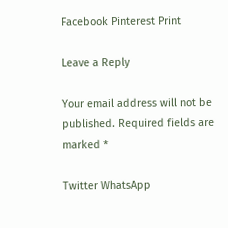Facebook Pinterest Print

Leave a Reply

Your email address will not be published. Required fields are marked *

Twitter WhatsApp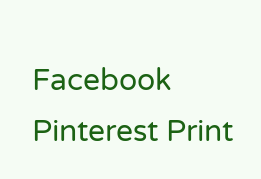Facebook Pinterest Print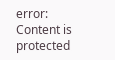error: Content is protected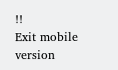!!
Exit mobile version